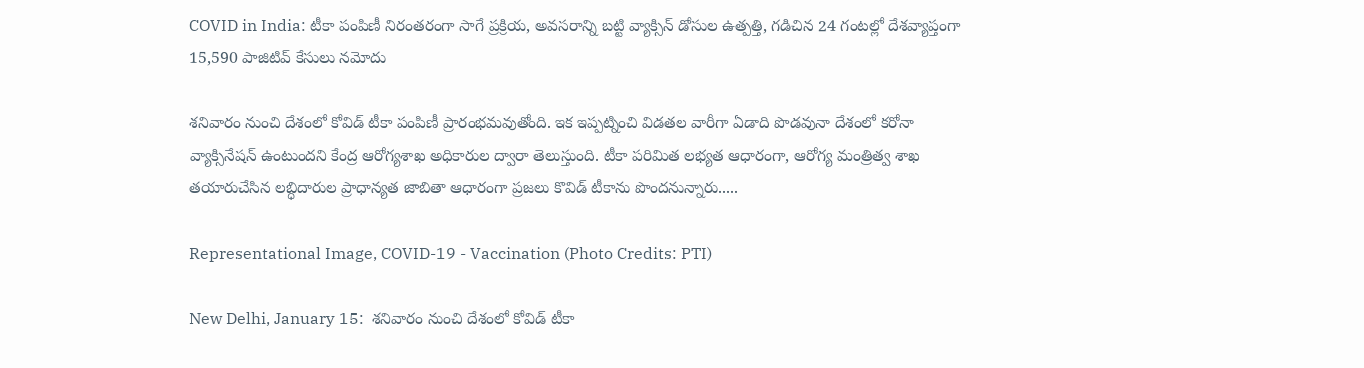COVID in India: టీకా పంపిణీ నిరంతరంగా సాగే ప్రక్రియ, అవసరాన్ని బట్టి వ్యాక్సిన్ డోసుల ఉత్పత్తి, గడిచిన 24 గంటల్లో దేశవ్యాప్తంగా 15,590 పాజిటివ్ కేసులు నమోదు

శనివారం నుంచి దేశంలో కోవిడ్ టీకా పంపిణీ ప్రారంభమవుతోంది. ఇక ఇప్పట్నించి విడతల వారీగా ఏడాది పొడవునా దేశంలో కరోనా వ్యాక్సినేషన్ ఉంటుందని కేంద్ర ఆరోగ్యశాఖ అధికారుల ద్వారా తెలుస్తుంది. టీకా పరిమిత లభ్యత ఆధారంగా, ఆరోగ్య మంత్రిత్వ శాఖ తయారుచేసిన లబ్ధిదారుల ప్రాధాన్యత జాబితా ఆధారంగా ప్రజలు కొవిడ్ టీకాను పొందనున్నారు.....

Representational Image, COVID-19 - Vaccination (Photo Credits: PTI)

New Delhi, January 15:  శనివారం నుంచి దేశంలో కోవిడ్ టీకా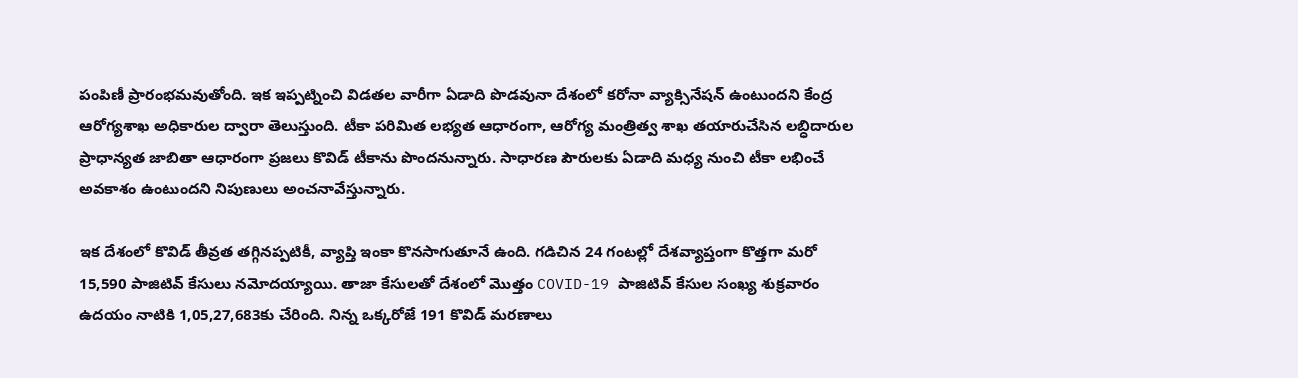పంపిణీ ప్రారంభమవుతోంది. ఇక ఇప్పట్నించి విడతల వారీగా ఏడాది పొడవునా దేశంలో కరోనా వ్యాక్సినేషన్ ఉంటుందని కేంద్ర ఆరోగ్యశాఖ అధికారుల ద్వారా తెలుస్తుంది. టీకా పరిమిత లభ్యత ఆధారంగా, ఆరోగ్య మంత్రిత్వ శాఖ తయారుచేసిన లబ్ధిదారుల ప్రాధాన్యత జాబితా ఆధారంగా ప్రజలు కొవిడ్ టీకాను పొందనున్నారు. సాధారణ పౌరులకు ఏడాది మధ్య నుంచి టీకా లభించే అవకాశం ఉంటుందని నిపుణులు అంచనావేస్తున్నారు.

ఇక దేశంలో కొవిడ్ తీవ్రత తగ్గినప్పటికీ, వ్యాప్తి ఇంకా కొనసాగుతూనే ఉంది. గడిచిన 24 గంటల్లో దేశవ్యాప్తంగా కొత్తగా మరో  15,590 పాజిటివ్ కేసులు నమోదయ్యాయి. తాజా కేసులతో దేశంలో మొత్తం COVID-19 పాజిటివ్ కేసుల సంఖ్య శుక్రవారం ఉదయం నాటికి 1,05,27,683కు చేరింది. నిన్న ఒక్కరోజే 191 కొవిడ్ మరణాలు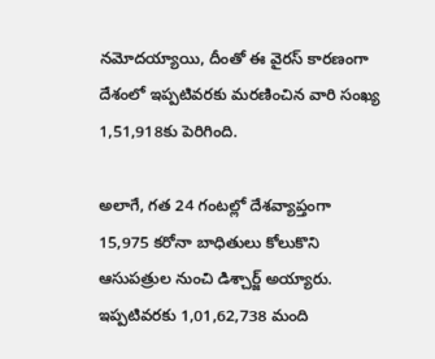నమోదయ్యాయి, దీంతో ఈ వైరస్ కారణంగా దేశంలో ఇప్పటివరకు మరణించిన వారి సంఖ్య 1,51,918కు పెరిగింది.

అలాగే, గత 24 గంటల్లో దేశవ్యాప్తంగా 15,975 కరోనా బాధితులు కోలుకొని ఆసుపత్రుల నుంచి డిశ్చార్జ్ అయ్యారు. ఇప్పటివరకు 1,01,62,738 మంది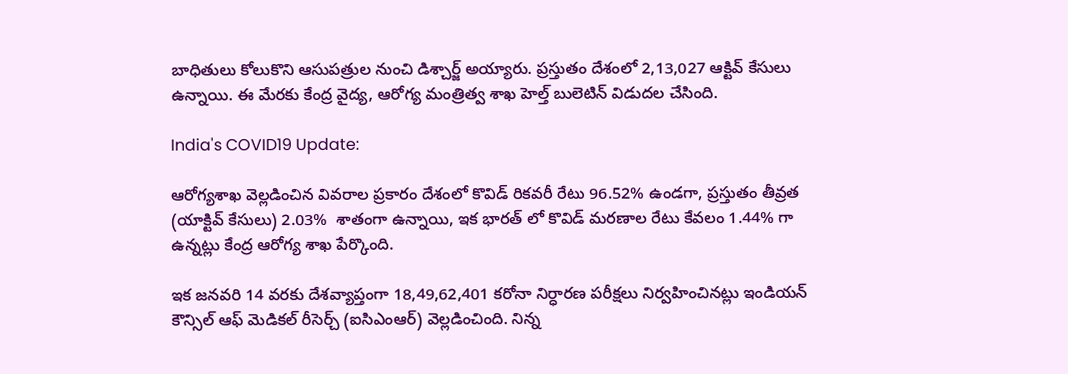బాధితులు కోలుకొని ఆసుపత్రుల నుంచి డిశ్చార్జ్ అయ్యారు. ప్రస్తుతం దేశంలో 2,13,027 ఆక్టివ్ కేసులు ఉన్నాయి. ఈ మేరకు కేంద్ర వైద్య, ఆరోగ్య మంత్రిత్వ శాఖ హెల్త్ బులెటిన్ విడుదల చేసింది.

India's COVID19 Update:

ఆరోగ్యశాఖ వెల్లడించిన వివరాల ప్రకారం దేశంలో కొవిడ్ రికవరీ రేటు 96.52% ఉండగా, ప్రస్తుతం తీవ్రత  (యాక్టివ్ కేసులు) 2.03%  శాతంగా ఉన్నాయి, ఇక భారత్ లో కొవిడ్ మరణాల రేటు కేవలం 1.44% గా ఉన్నట్లు కేంద్ర ఆరోగ్య శాఖ పేర్కొంది.

ఇక జనవరి 14 వరకు దేశవ్యాప్తంగా 18,49,62,401 కరోనా నిర్ధారణ పరీక్షలు నిర్వహించినట్లు ఇండియన్ కౌన్సిల్ ఆఫ్ మెడికల్ రీసెర్చ్ (ఐసిఎంఆర్) వెల్లడించింది. నిన్న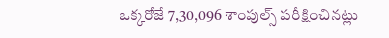ఒక్కరోజే 7,30,096 శాంపుల్స్ పరీక్షించినట్లు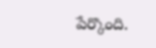పేర్కొంది.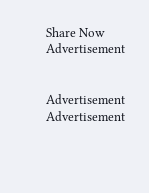Share Now
Advertisement


Advertisement
Advertisement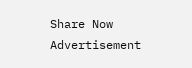Share Now
Advertisement